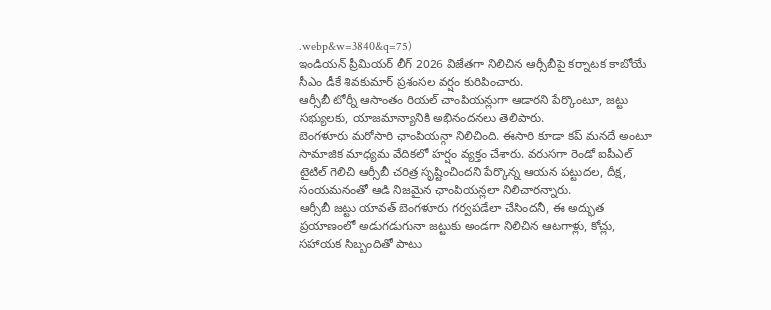.webp&w=3840&q=75)
ఇండియన్ ప్రీమియర్ లీగ్ 2026 విజేతగా నిలిచిన ఆర్సీబీపై కర్నాటక కాబోయే సీఎం డీకే శివకుమార్ ప్రశంసల వర్షం కురిపించారు.
ఆర్సీబీ టోర్నీ ఆసాంతం రియల్ చాంపియన్లుగా ఆడారని పేర్కొంటూ, జట్టు సభ్యులకు, యాజమాన్యానికి అభినందనలు తెలిపారు.
బెంగళూరు మరోసారి ఛాంపియన్గా నిలిచింది. ఈసారి కూడా కప్ మనదే అంటూ సామాజిక మాధ్యమ వేదికలో హర్షం వ్యక్తం చేశారు. వరుసగా రెండో ఐపీఎల్ టైటిల్ గెలిచి ఆర్సీబీ చరిత్ర సృష్టించిందని పేర్కొన్న ఆయన పట్టుదల, దీక్ష, సంయమనంతో ఆడి నిజమైన ఛాంపియన్లలా నిలిచారన్నారు.
ఆర్సీబీ జట్టు యావత్ బెంగళూరు గర్వపడేలా చేసిందనీ, ఈ అద్భుత ప్రయాణంలో అడుగడుగునా జట్టుకు అండగా నిలిచిన ఆటగాళ్లు, కోచ్లు, సహాయక సిబ్బందితో పాటు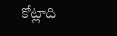కోట్లాది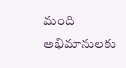మంది అభిమానులకు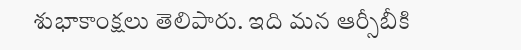శుభాకాంక్షలు తెలిపారు. ఇది మన ఆర్సీబీకి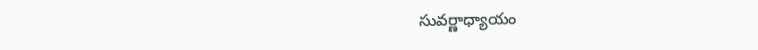సువర్ణాధ్యాయం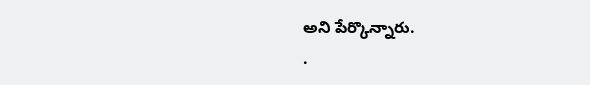అని పేర్కొన్నారు.
.